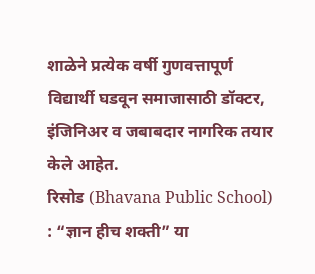शाळेने प्रत्येक वर्षी गुणवत्तापूर्ण विद्यार्थी घडवून समाजासाठी डॉक्टर, इंजिनिअर व जबाबदार नागरिक तयार केले आहेत.
रिसोड (Bhavana Public School) : “ज्ञान हीच शक्ती” या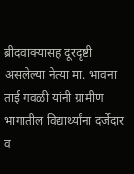ब्रीदवाक्यासह दूरदृष्टी असलेल्या नेत्या मा. भावना ताई गवळी यांनी ग्रामीण भागातील विद्यार्थ्यांना दर्जेदार व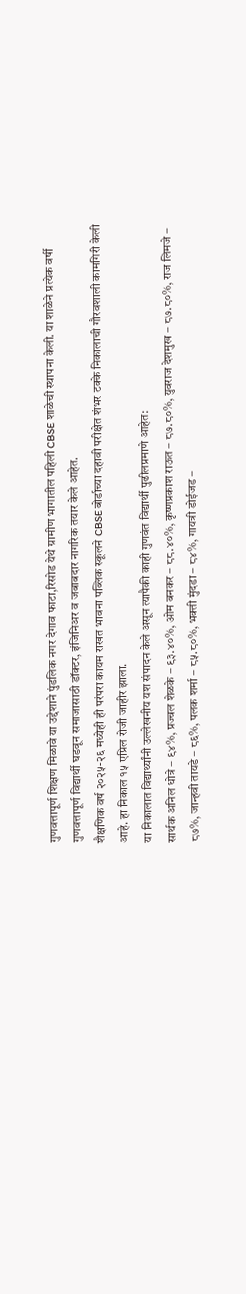गुणवत्तापूर्ण शिक्षण मिळावे या उद्देशाने पुंडलिक नगर देगाव फाटा,रिसोड येथे ग्रामीण भागातील पहिली CBSE शाळेची स्थापना केली. या शाळेने प्रत्येक वर्षी गुणवत्तापूर्ण विद्यार्थी घडवून समाजासाठी डॉक्टर, इंजिनिअर व जबाबदार नागरिक तयार केले आहेत.
शैक्षणिक वर्ष २०२५-२६ मध्येही ही परंपरा कायम राखत भावना पब्लिक स्कूलने CBSE बोर्डाच्या दहावी परीक्षेत शंभर टक्के निकालाची गौरवशाली कामगिरी केली आहे. हा निकाल १५ एप्रिल रोजी जाहीर झाला.
या निकालात विद्यार्थ्यांनी उल्लेखनीय यश संपादन केले असून त्यापैकी काही गुणवंत विद्यार्थी पुढीलप्रमाणे आहेत:
सार्थक अनिल धोत्रे – ९४%, प्रज्वल शेळके – ९३.४०%, ओम बनकर – ८८.४०%, कृष्णप्रकाश राऊत – ८७.८०%, युवराज देशमुख – ८७.८०%, राज लिमजे – ८७%, जान्हवी तायडे – ८६%, पलक शर्मा – ८५.८०%, भक्ती मुंदडा – ८४%, गायत्री डोईजड –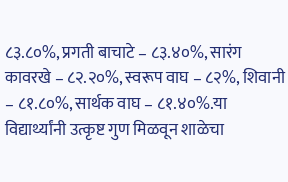८३.८०%, प्रगती बाचाटे – ८३.४०%, सारंग कावरखे – ८२.२०%, स्वरूप वाघ – ८२%, शिवानी – ८१.८०%, सार्थक वाघ – ८१.४०%.या विद्यार्थ्यांनी उत्कृष्ट गुण मिळवून शाळेचा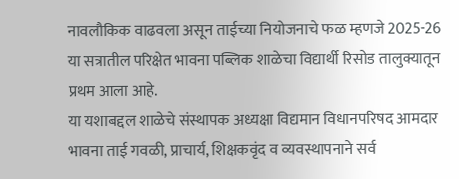नावलौकिक वाढवला असून ताईच्या नियोजनाचे फळ म्हणजे 2025-26 या सत्रातील परिक्षेत भावना पब्लिक शाळेचा विद्यार्थी रिसोड तालुक्यातून प्रथम आला आहे.
या यशाबद्दल शाळेचे संस्थापक अध्यक्षा विद्यमान विधानपरिषद आमदार भावना ताई गवळी, प्राचार्य, शिक्षकवृंद व व्यवस्थापनाने सर्व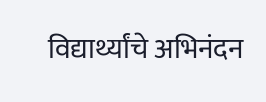विद्यार्थ्यांचे अभिनंदन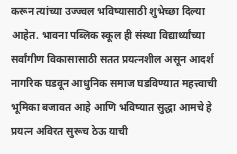करून त्यांच्या उज्ज्वल भविष्यासाठी शुभेच्छा दिल्या आहेत. भावना पब्लिक स्कूल ही संस्था विद्यार्थ्यांच्या सर्वांगीण विकासासाठी सतत प्रयत्नशील असून आदर्श नागरिक घडवून आधुनिक समाज घडविण्यात महत्त्वाची भूमिका बजावत आहे आणि भविष्यात सुद्धा आमचे हे प्रयत्न अविरत सुरूच ठेऊ याची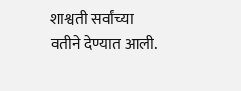शाश्वती सर्वांच्या वतीने देण्यात आली.